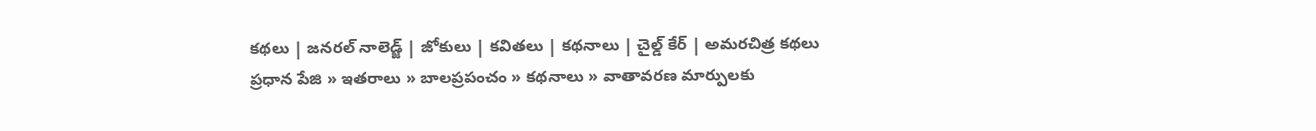కథలు | జనరల్ నాలెడ్జ్ | జోకులు | కవితలు | కథనాలు | చైల్డ్ కేర్ | అమరచిత్ర కథలు
ప్రధాన పేజి » ఇతరాలు » బాలప్రపంచం » కథనాలు » వాతావరణ మార్పులకు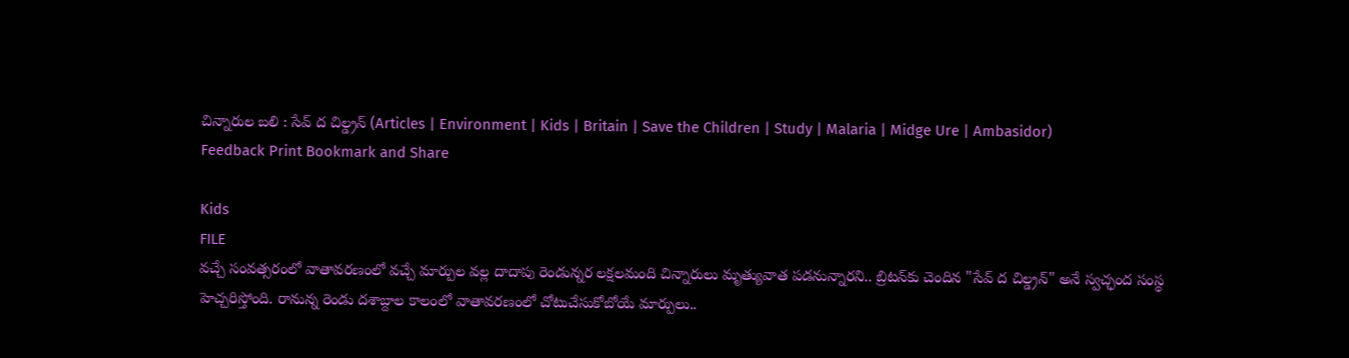చిన్నారుల బలి : సేవ్ ద చిల్డ్రన్ (Articles | Environment | Kids | Britain | Save the Children | Study | Malaria | Midge Ure | Ambasidor)
Feedback Print Bookmark and Share

Kids
FILE
వచ్చే సంవత్సరంలో వాతావరణంలో వచ్చే మార్పుల వల్ల దాదాపు రెండున్నర లక్షలమంది చిన్నారులు మృత్యువాత పడనున్నారని.. బ్రిటన్‌కు చెందిన "సేవ్ ద చిల్డ్రన్" అనే స్వచ్ఛంద సంస్థ హెచ్చరిస్తోంది. రానున్న రెండు దశాబ్దాల కాలంలో వాతావరణంలో చోటుచేసుకోబోయే మార్పులు..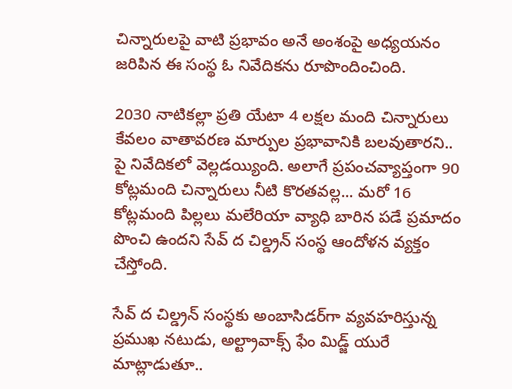చిన్నారులపై వాటి ప్రభావం అనే అంశంపై అధ్యయనం జరిపిన ఈ సంస్థ ఓ నివేదికను రూపొందించింది.

2030 నాటికల్లా ప్రతి యేటా 4 లక్షల మంది చిన్నారులు కేవలం వాతావరణ మార్పుల ప్రభావానికి బలవుతారని.. పై నివేదికలో వెల్లడయ్యింది. అలాగే ప్రపంచవ్యాప్తంగా 90 కోట్లమంది చిన్నారులు నీటి కొరతవల్ల... మరో 16 కోట్లమంది పిల్లలు మలేరియా వ్యాధి బారిన పడే ప్రమాదం పొంచి ఉందని సేవ్ ద చిల్డ్రన్ సంస్థ ఆందోళన వ్యక్తం చేస్తోంది.

సేవ్ ద చిల్డ్రన్ సంస్థకు అంబాసిడర్‌గా వ్యవహరిస్తున్న ప్రముఖ నటుడు, అల్ట్రావాక్స్ ఫేం మిడ్జ్ యురే మాట్లాడుతూ..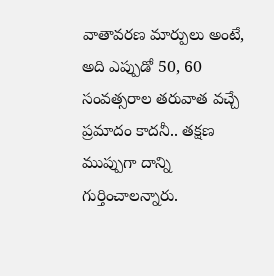వాతావరణ మార్పులు అంటే, అది ఎప్పుడో 50, 60 సంవత్సరాల తరువాత వచ్చే ప్రమాదం కాదనీ.. తక్షణ ముప్పుగా దాన్ని గుర్తించాలన్నారు.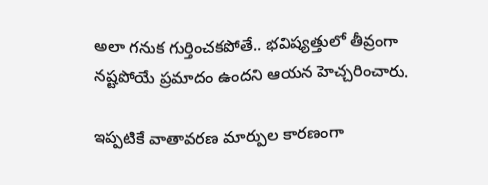అలా గనుక గుర్తించకపోతే.. భవిష్యత్తులో తీవ్రంగా నష్టపోయే ప్రమాదం ఉందని ఆయన హెచ్చరించారు.

ఇప్పటికే వాతావరణ మార్పుల కారణంగా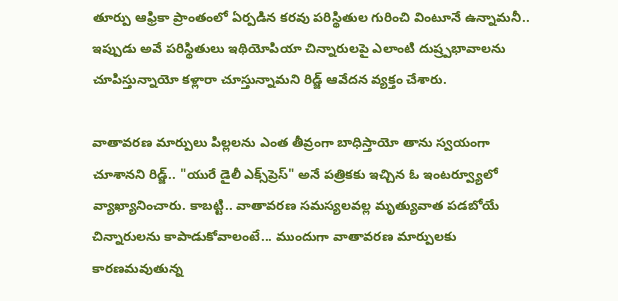తూర్పు ఆఫ్రికా ప్రాంతంలో ఏర్పడిన కరవు పరిస్థితుల గురించి వింటూనే ఉన్నామనీ.. ఇప్పుడు అవే పరిస్థితులు ఇథియోపియా చిన్నారులపై ఎలాంటి దుష్ర్పభావాలను చూపిస్తున్నాయో కళ్లారా చూస్తున్నామని రిడ్జ్ ఆవేదన వ్యక్తం చేశారు.

వాతావరణ మార్పులు పిల్లలను ఎంత తీవ్రంగా బాధిస్తాయో తాను స్వయంగా చూశానని రిడ్జ్.. "యురే డైలీ ఎక్స్‌ప్రెస్" అనే పత్రికకు ఇచ్చిన ఓ ఇంటర్వ్యూలో వ్యాఖ్యానించారు. కాబట్టి.. వాతావరణ సమస్యలవల్ల మృత్యువాత పడబోయే చిన్నారులను కాపాడుకోవాలంటే... ముందుగా వాతావరణ మార్పులకు కారణమవుతున్న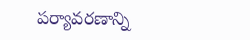పర్యావరణాన్ని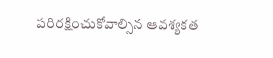పరిరక్షించుకోవాల్సిన ఆవశ్యకత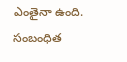ఎంతైనా ఉంది.
సంబంధిత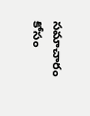సమాచారం కోసం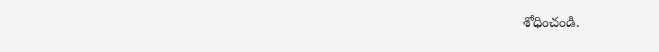శోధించండి.